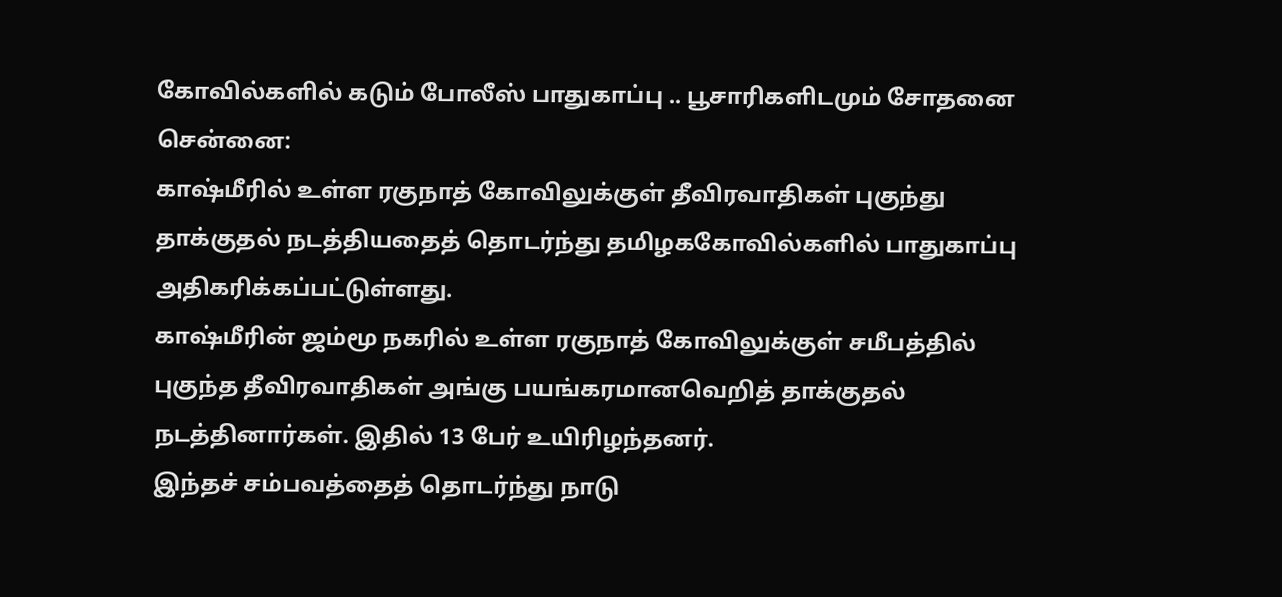கோவில்களில் கடும் போலீஸ் பாதுகாப்பு .. பூசாரிகளிடமும் சோதனை
சென்னை:
காஷ்மீரில் உள்ள ரகுநாத் கோவிலுக்குள் தீவிரவாதிகள் புகுந்து தாக்குதல் நடத்தியதைத் தொடர்ந்து தமிழககோவில்களில் பாதுகாப்பு அதிகரிக்கப்பட்டுள்ளது.
காஷ்மீரின் ஜம்மூ நகரில் உள்ள ரகுநாத் கோவிலுக்குள் சமீபத்தில் புகுந்த தீவிரவாதிகள் அங்கு பயங்கரமானவெறித் தாக்குதல் நடத்தினார்கள். இதில் 13 பேர் உயிரிழந்தனர்.
இந்தச் சம்பவத்தைத் தொடர்ந்து நாடு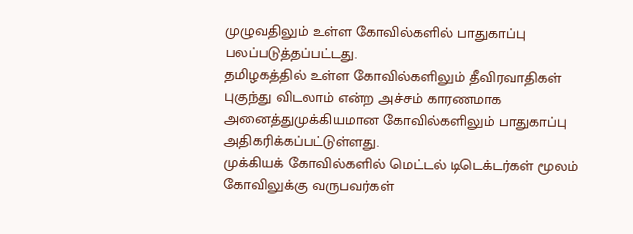முழுவதிலும் உள்ள கோவில்களில் பாதுகாப்பு பலப்படுத்தப்பட்டது.
தமிழகத்தில் உள்ள கோவில்களிலும் தீவிரவாதிகள் புகுந்து விடலாம் என்ற அச்சம் காரணமாக அனைத்துமுக்கியமான கோவில்களிலும் பாதுகாப்பு அதிகரிக்கப்பட்டுள்ளது.
முக்கியக் கோவில்களில் மெட்டல் டிடெக்டர்கள் மூலம் கோவிலுக்கு வருபவர்கள்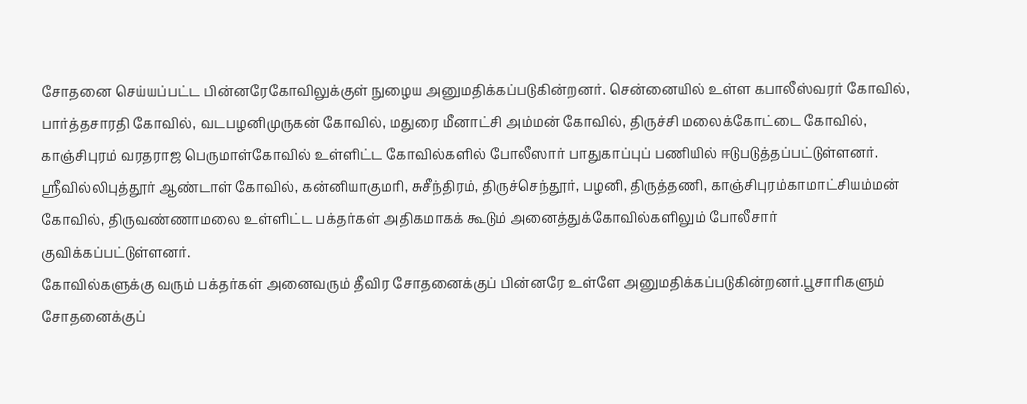சோதனை செய்யப்பட்ட பின்னரேகோவிலுக்குள் நுழைய அனுமதிக்கப்படுகின்றனர். சென்னையில் உள்ள கபாலீஸ்வரர் கோவில், பார்த்தசாரதி கோவில், வடபழனிமுருகன் கோவில், மதுரை மீனாட்சி அம்மன் கோவில், திருச்சி மலைக்கோட்டை கோவில், காஞ்சிபுரம் வரதராஜ பெருமாள்கோவில் உள்ளிட்ட கோவில்களில் போலீஸார் பாதுகாப்புப் பணியில் ஈடுபடுத்தப்பட்டுள்ளனர்.
ஸ்ரீவில்லிபுத்தூர் ஆண்டாள் கோவில், கன்னியாகுமரி, சுசீந்திரம், திருச்செந்தூர், பழனி, திருத்தணி, காஞ்சிபுரம்காமாட்சியம்மன் கோவில், திருவண்ணாமலை உள்ளிட்ட பக்தர்கள் அதிகமாகக் கூடும் அனைத்துக்கோவில்களிலும் போலீசார் குவிக்கப்பட்டுள்ளனர்.
கோவில்களுக்கு வரும் பக்தர்கள் அனைவரும் தீவிர சோதனைக்குப் பின்னரே உள்ளே அனுமதிக்கப்படுகின்றனர்.பூசாரிகளும் சோதனைக்குப்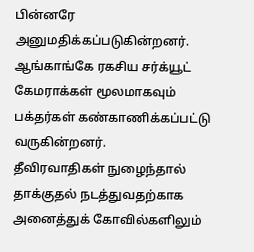பின்னரே அனுமதிக்கப்படுகின்றனர்.
ஆங்காங்கே ரகசிய சர்க்யூட் கேமராக்கள் மூலமாகவும் பக்தர்கள் கண்காணிக்கப்பட்டு வருகின்றனர்.
தீவிரவாதிகள் நுழைந்தால் தாக்குதல் நடத்துவதற்காக அனைத்துக் கோவில்களிலும்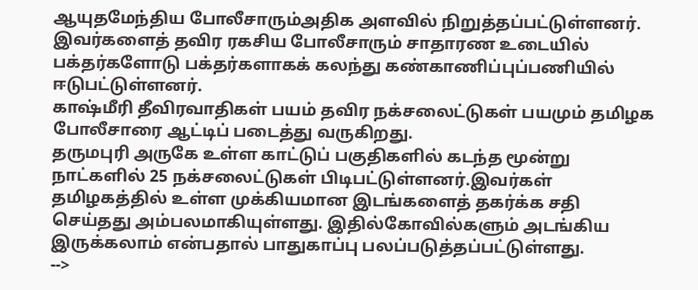ஆயுதமேந்திய போலீசாரும்அதிக அளவில் நிறுத்தப்பட்டுள்ளனர்.
இவர்களைத் தவிர ரகசிய போலீசாரும் சாதாரண உடையில் பக்தர்களோடு பக்தர்களாகக் கலந்து கண்காணிப்புப்பணியில் ஈடுபட்டுள்ளனர்.
காஷ்மீரி தீவிரவாதிகள் பயம் தவிர நக்சலைட்டுகள் பயமும் தமிழக போலீசாரை ஆட்டிப் படைத்து வருகிறது.
தருமபுரி அருகே உள்ள காட்டுப் பகுதிகளில் கடந்த மூன்று நாட்களில் 25 நக்சலைட்டுகள் பிடிபட்டுள்ளனர்.இவர்கள் தமிழகத்தில் உள்ள முக்கியமான இடங்களைத் தகர்க்க சதி செய்தது அம்பலமாகியுள்ளது. இதில்கோவில்களும் அடங்கிய இருக்கலாம் என்பதால் பாதுகாப்பு பலப்படுத்தப்பட்டுள்ளது.
-->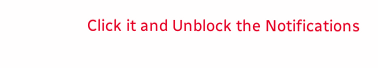Click it and Unblock the Notifications